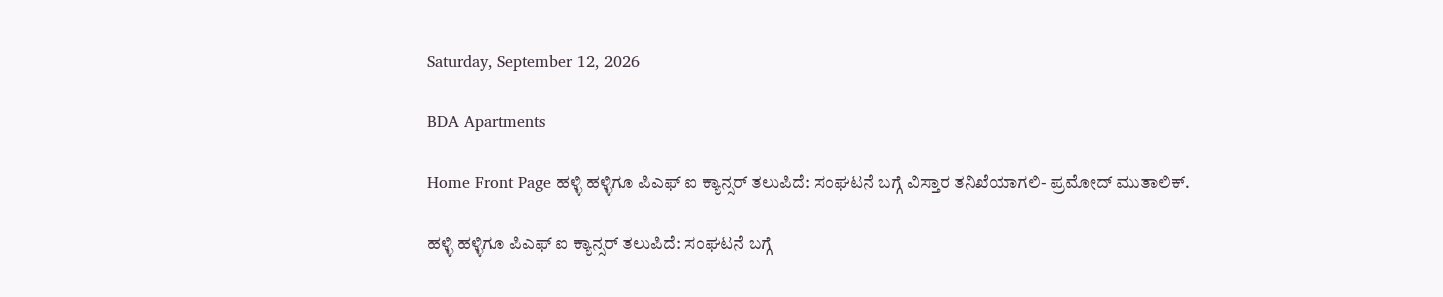Saturday, September 12, 2026

BDA Apartments

Home Front Page ಹಳ್ಳಿ ಹಳ್ಳಿಗೂ ಪಿಎಫ್ ಐ ಕ್ಯಾನ್ಸರ್ ತಲುಪಿದೆ: ಸಂಘಟನೆ ಬಗ್ಗೆ ವಿಸ್ತಾರ ತನಿಖೆಯಾಗಲಿ- ಪ್ರಮೋದ್ ಮುತಾಲಿಕ್.

ಹಳ್ಳಿ ಹಳ್ಳಿಗೂ ಪಿಎಫ್ ಐ ಕ್ಯಾನ್ಸರ್ ತಲುಪಿದೆ: ಸಂಘಟನೆ ಬಗ್ಗೆ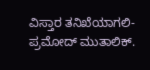ವಿಸ್ತಾರ ತನಿಖೆಯಾಗಲಿ- ಪ್ರಮೋದ್ ಮುತಾಲಿಕ್.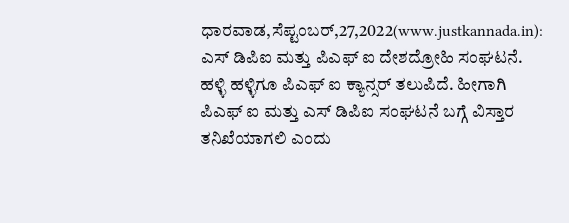ಧಾರವಾಡ,ಸೆಪ್ಟಂಬರ್,27,2022(www.justkannada.in): ಎಸ್ ಡಿಪಿಐ ಮತ್ತು ಪಿಎಫ್ ಐ ದೇಶದ್ರೋಹಿ ಸಂಘಟನೆ. ಹಳ್ಳಿ ಹಳ್ಳಿಗೂ ಪಿಎಫ್ ಐ ಕ್ಯಾನ್ಸರ್ ತಲುಪಿದೆ. ಹೀಗಾಗಿ ಪಿಎಫ್ ಐ ಮತ್ತು ಎಸ್ ಡಿಪಿಐ ಸಂಘಟನೆ ಬಗ್ಗೆ ವಿಸ್ತಾರ ತನಿಖೆಯಾಗಲಿ ಎಂದು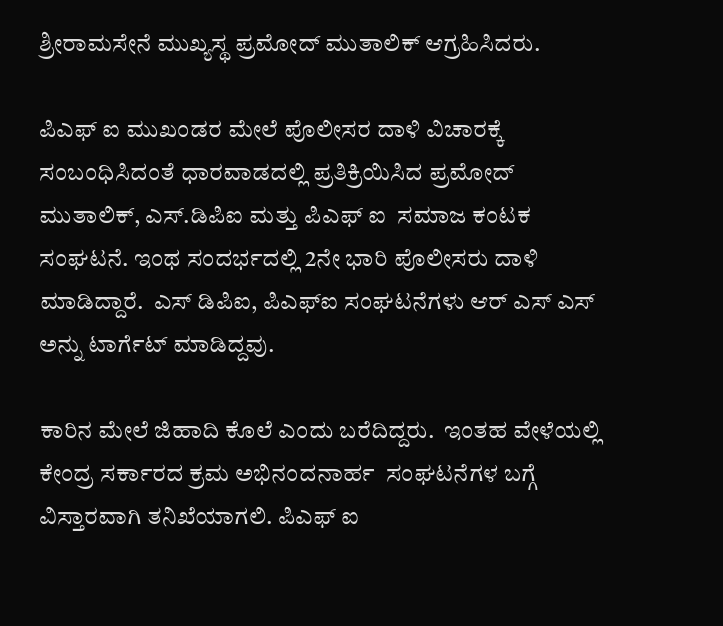ಶ್ರೀರಾಮಸೇನೆ ಮುಖ್ಯಸ್ಥ ಪ್ರಮೋದ್ ಮುತಾಲಿಕ್ ಆಗ್ರಹಿಸಿದರು.

ಪಿಎಫ್ ಐ ಮುಖಂಡರ ಮೇಲೆ ಪೊಲೀಸರ ದಾಳಿ ವಿಚಾರಕ್ಕೆ ಸಂಬಂಧಿಸಿದಂತೆ ಧಾರವಾಡದಲ್ಲಿ ಪ್ರತಿಕ್ರಿಯಿಸಿದ ಪ್ರಮೋದ್ ಮುತಾಲಿಕ್, ಎಸ್.ಡಿಪಿಐ ಮತ್ತು ಪಿಎಫ್ ಐ  ಸಮಾಜ ಕಂಟಕ ಸಂಘಟನೆ. ಇಂಥ ಸಂದರ್ಭದಲ್ಲಿ 2ನೇ ಭಾರಿ ಪೊಲೀಸರು ದಾಳಿ ಮಾಡಿದ್ದಾರೆ.  ಎಸ್ ಡಿಪಿಐ, ಪಿಎಫ್ಐ ಸಂಘಟನೆಗಳು ಆರ್ ಎಸ್ ಎಸ್ ಅನ್ನು ಟಾರ್ಗೆಟ್ ಮಾಡಿದ್ದವು.

ಕಾರಿನ ಮೇಲೆ ಜಿಹಾದಿ ಕೊಲೆ ಎಂದು ಬರೆದಿದ್ದರು.  ಇಂತಹ ವೇಳೆಯಲ್ಲಿ ಕೇಂದ್ರ ಸರ್ಕಾರದ ಕ್ರಮ ಅಭಿನಂದನಾರ್ಹ  ಸಂಘಟನೆಗಳ ಬಗ್ಗೆ ವಿಸ್ತಾರವಾಗಿ ತನಿಖೆಯಾಗಲಿ. ಪಿಎಫ್ ಐ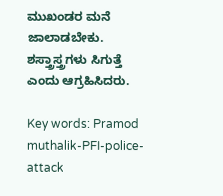ಮುಖಂಡರ ಮನೆ ಜಾಲಾಡಬೇಕು.  ಶಸ್ತ್ರಾಸ್ತ್ರಗಳು ಸಿಗುತ್ತೆ ಎಂದು ಆಗ್ರಹಿಸಿದರು.

Key words: Pramod muthalik-PFI-police-attack